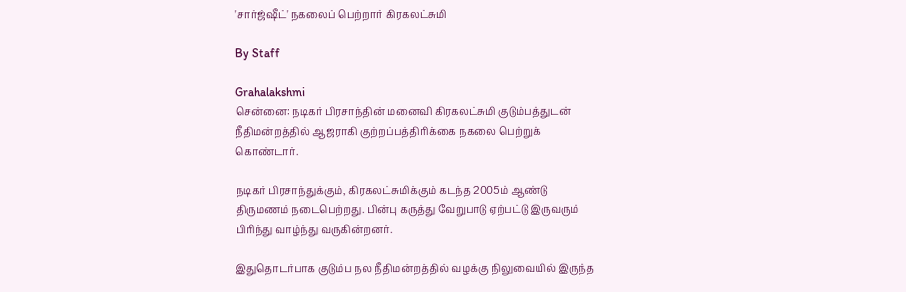'சார்ஜ்ஷீட்' நகலைப் பெற்றார் கிரகலட்சுமி

By Staff

Grahalakshmi
சென்னை: நடிகர் பிரசாந்தின் மனைவி கிரகலட்சுமி குடும்பத்துடன் நீதிமன்றத்தில் ஆஜராகி குற்றப்பத்திரிக்கை நகலை பெற்றுக் கொண்டார்.

நடிகர் பிரசாந்துக்கும், கிரகலட்சுமிக்கும் கடந்த 2005ம் ஆண்டு திருமணம் நடைபெற்றது. பின்பு கருத்து வேறுபாடு ஏற்பட்டு இருவரும் பிரிந்து வாழ்ந்து வருகின்றனர்.

இதுதொடர்பாக குடும்ப நல நீதிமன்றத்தில் வழக்கு நிலுவையில் இருந்த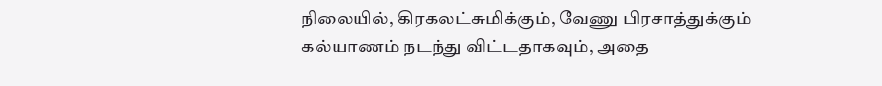நிலையில், கிரகலட்சுமிக்கும், வேணு பிரசாத்துக்கும் கல்யாணம் நடந்து விட்டதாகவும், அதை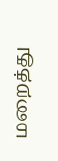மறைத்து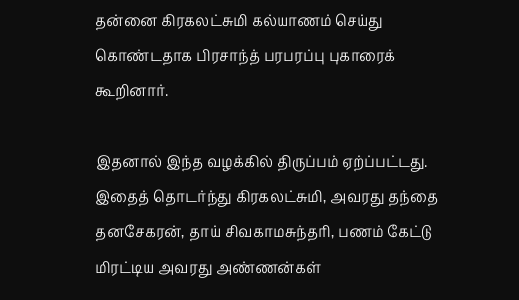தன்னை கிரகலட்சுமி கல்யாணம் செய்து கொண்டதாக பிரசாந்த் பரபரப்பு புகாரைக் கூறினார்.

இதனால் இந்த வழக்கில் திருப்பம் ஏற்ப்பட்டது. இதைத் தொடர்ந்து கிரகலட்சுமி, அவரது தந்தை தனசேகரன், தாய் சிவகாமசுந்தரி, பணம் கேட்டு மிரட்டிய அவரது அண்ணன்கள்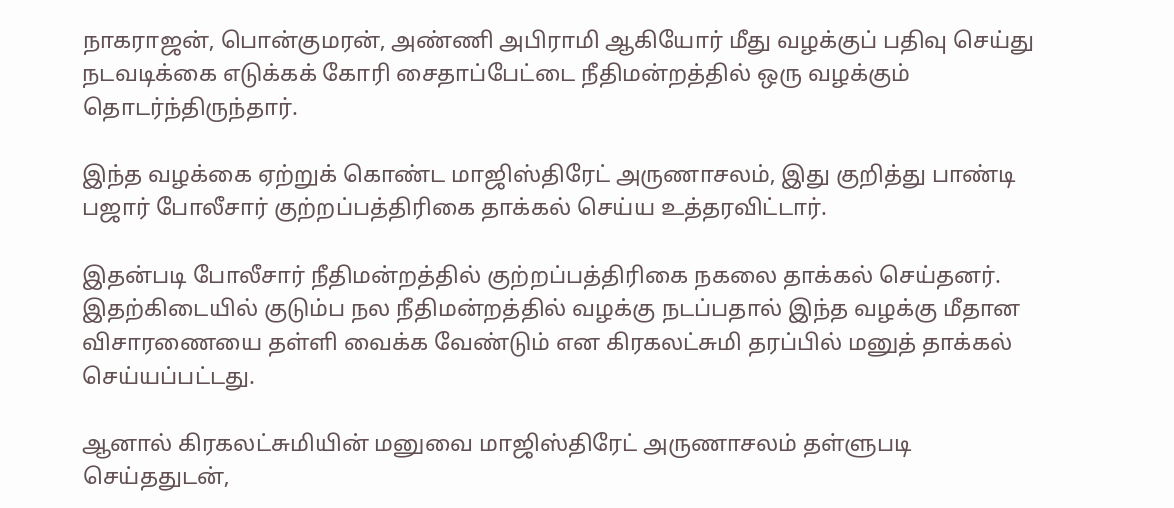நாகராஜன், பொன்குமரன், அண்ணி அபிராமி ஆகியோர் மீது வழக்குப் பதிவு செய்து நடவடிக்கை எடுக்கக் கோரி சைதாப்பேட்டை நீதிமன்றத்தில் ஒரு வழக்கும் தொடர்ந்திருந்தார்.

இந்த வழக்கை ஏற்றுக் கொண்ட மாஜிஸ்திரேட் அருணாசலம், இது குறித்து பாண்டி பஜார் போலீசார் குற்றப்பத்திரிகை தாக்கல் செய்ய உத்தரவிட்டார்.

இதன்படி போலீசார் நீதிமன்றத்தில் குற்றப்பத்திரிகை நகலை தாக்கல் செய்தனர். இதற்கிடையில் குடும்ப நல நீதிமன்றத்தில் வழக்கு நடப்பதால் இந்த வழக்கு மீதான விசாரணையை தள்ளி வைக்க வேண்டும் என கிரகலட்சுமி தரப்பில் மனுத் தாக்கல் செய்யப்பட்டது.

ஆனால் கிரகலட்சுமியின் மனுவை மாஜிஸ்திரேட் அருணாசலம் தள்ளுபடி செய்ததுடன்,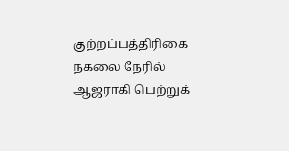குற்றப்பத்திரிகை நகலை நேரில் ஆஜராகி பெற்றுக்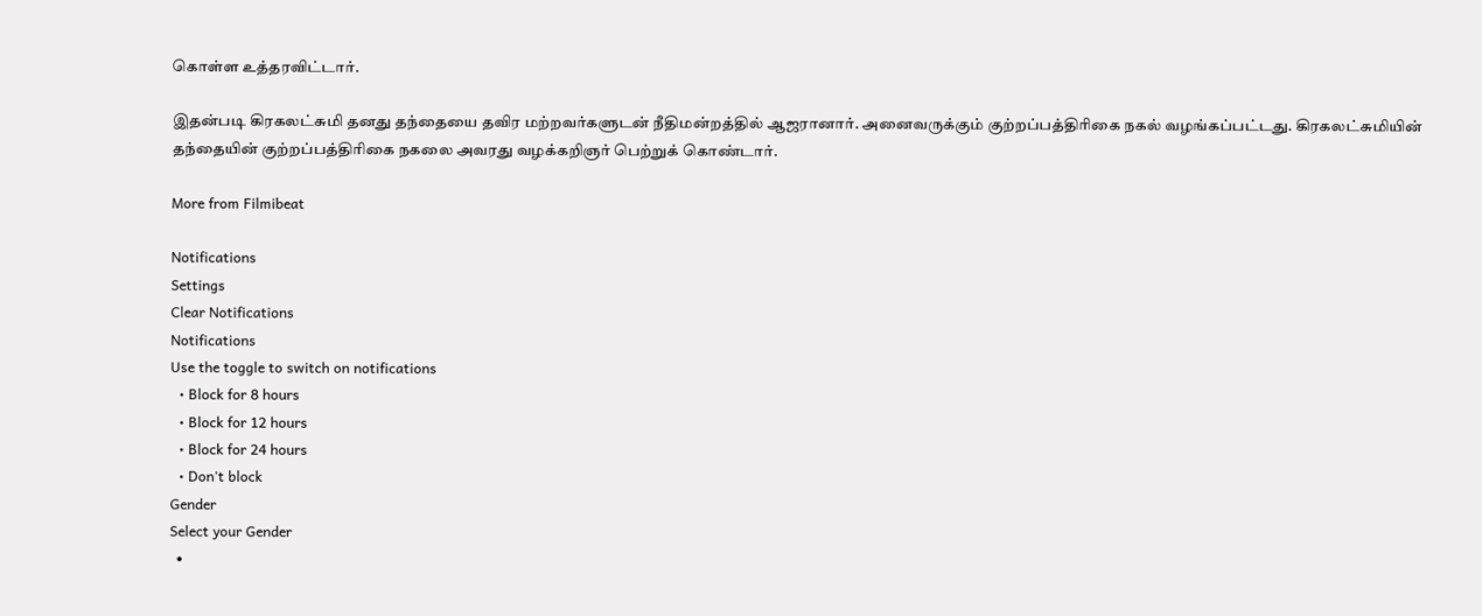கொள்ள உத்தரவிட்டார்.

இதன்படி கிரகலட்சுமி தனது தந்தையை தவிர மற்றவர்களுடன் நீதிமன்றத்தில் ஆஜரானார். அனைவருக்கும் குற்றப்பத்திரிகை நகல் வழங்கப்பட்டது. கிரகலட்சுமியின் தந்தையின் குற்றப்பத்திரிகை நகலை அவரது வழக்கறிஞர் பெற்றுக் கொண்டார்.

More from Filmibeat

Notifications
Settings
Clear Notifications
Notifications
Use the toggle to switch on notifications
  • Block for 8 hours
  • Block for 12 hours
  • Block for 24 hours
  • Don't block
Gender
Select your Gender
  •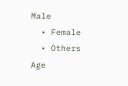Male
  • Female
  • Others
Age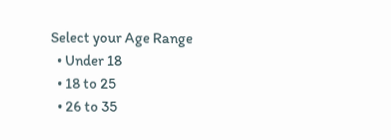Select your Age Range
  • Under 18
  • 18 to 25
  • 26 to 35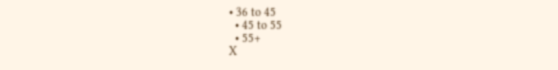• 36 to 45
  • 45 to 55
  • 55+
X